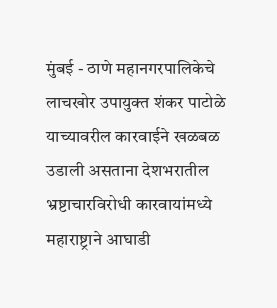मुंबई - ठाणे महानगरपालिकेचे लाचखोर उपायुक्त शंकर पाटोळे याच्यावरील कारवाईने खळबळ उडाली असताना देशभरातील भ्रष्टाचारविरोधी कारवायांमध्ये महाराष्ट्राने आघाडी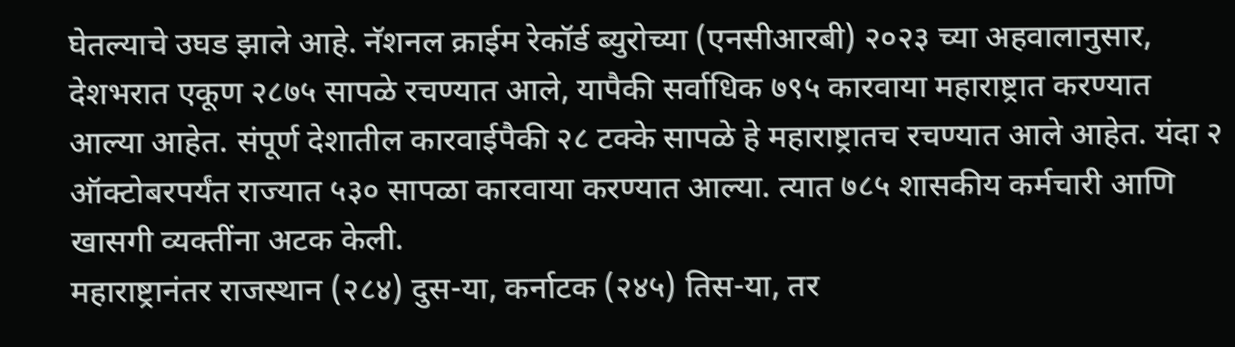घेतल्याचे उघड झाले आहे. नॅशनल क्राईम रेकॉर्ड ब्युरोच्या (एनसीआरबी) २०२३ च्या अहवालानुसार, देशभरात एकूण २८७५ सापळे रचण्यात आले, यापैकी सर्वाधिक ७९५ कारवाया महाराष्ट्रात करण्यात आल्या आहेत. संपूर्ण देशातील कारवाईपैकी २८ टक्के सापळे हे महाराष्ट्रातच रचण्यात आले आहेत. यंदा २ ऑक्टोबरपर्यंत राज्यात ५३० सापळा कारवाया करण्यात आल्या. त्यात ७८५ शासकीय कर्मचारी आणि खासगी व्यक्तींना अटक केली.
महाराष्ट्रानंतर राजस्थान (२८४) दुस-या, कर्नाटक (२४५) तिस-या, तर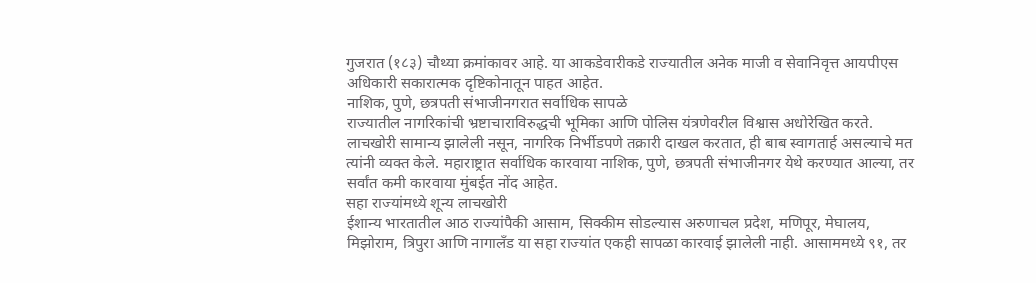गुजरात (१८३) चौथ्या क्रमांकावर आहे. या आकडेवारीकडे राज्यातील अनेक माजी व सेवानिवृत्त आयपीएस अधिकारी सकारात्मक दृष्टिकोनातून पाहत आहेत.
नाशिक, पुणे, छत्रपती संभाजीनगरात सर्वाधिक सापळे
राज्यातील नागरिकांची भ्रष्टाचाराविरुद्धची भूमिका आणि पोलिस यंत्रणेवरील विश्वास अधोरेखित करते. लाचखोरी सामान्य झालेली नसून, नागरिक निर्भीडपणे तक्रारी दाखल करतात, ही बाब स्वागतार्ह असल्याचे मत त्यांनी व्यक्त केले. महाराष्ट्रात सर्वाधिक कारवाया नाशिक, पुणे, छत्रपती संभाजीनगर येथे करण्यात आल्या, तर सर्वांत कमी कारवाया मुंबईत नोंद आहेत.
सहा राज्यांमध्ये शून्य लाचखोरी
ईशान्य भारतातील आठ राज्यांपैकी आसाम, सिक्कीम सोडल्यास अरुणाचल प्रदेश, मणिपूर, मेघालय, मिझोराम, त्रिपुरा आणि नागालँड या सहा राज्यांत एकही सापळा कारवाई झालेली नाही. आसाममध्ये ९१, तर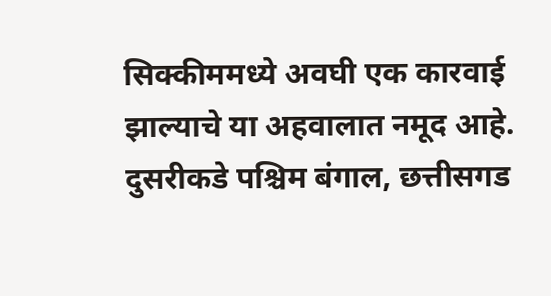सिक्कीममध्ये अवघी एक कारवाई झाल्याचे या अहवालात नमूद आहे. दुसरीकडे पश्चिम बंगाल, छत्तीसगड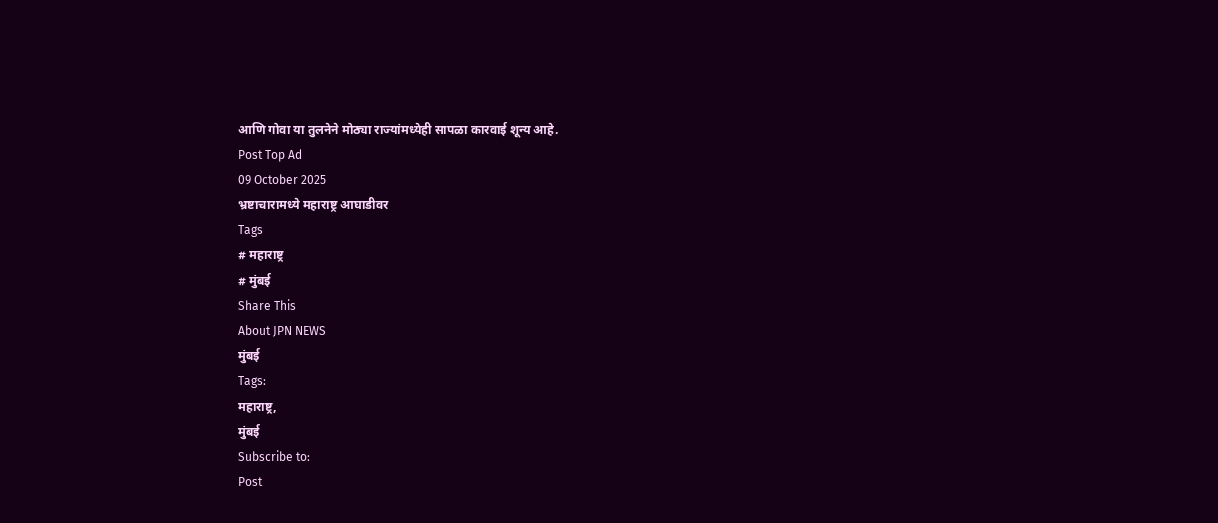आणि गोवा या तुलनेने मोठ्या राज्यांमध्येही सापळा कारवाई शून्य आहे.
Post Top Ad
09 October 2025
भ्रष्टाचारामध्ये महाराष्ट्र आघाडीवर
Tags
# महाराष्ट्र
# मुंबई
Share This
About JPN NEWS
मुंबई
Tags:
महाराष्ट्र,
मुंबई
Subscribe to:
Post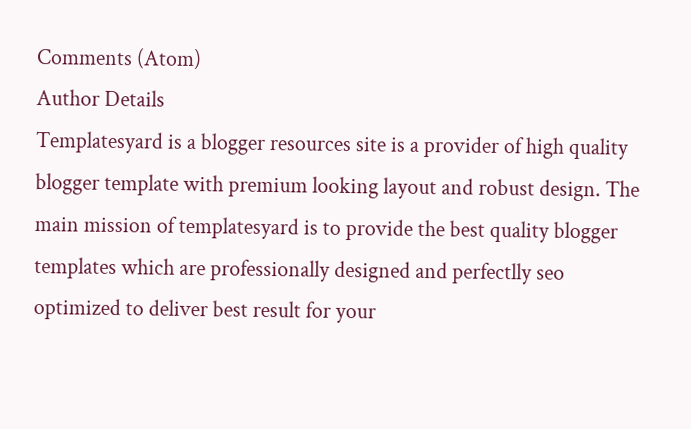Comments (Atom)
Author Details
Templatesyard is a blogger resources site is a provider of high quality blogger template with premium looking layout and robust design. The main mission of templatesyard is to provide the best quality blogger templates which are professionally designed and perfectlly seo optimized to deliver best result for your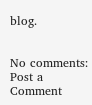blog.


No comments:
Post a Comment